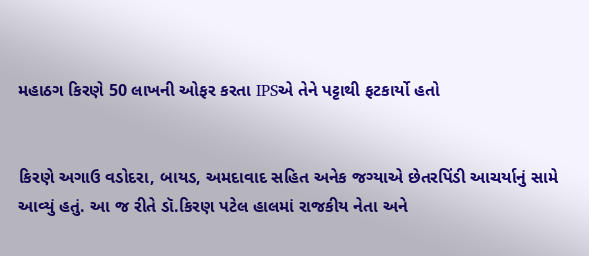મહાઠગ કિરણે 50 લાખની ઓફર કરતા IPSએ તેને પટ્ટાથી ફટકાર્યો હતો


કિરણે અગાઉ વડોદરા, બાયડ, અમદાવાદ સહિત અનેક જગ્યાએ છેતરપિંડી આચર્યાનું સામે આવ્યું હતું. આ જ રીતે ડૉ.કિરણ પટેલ હાલમાં રાજકીય નેતા અને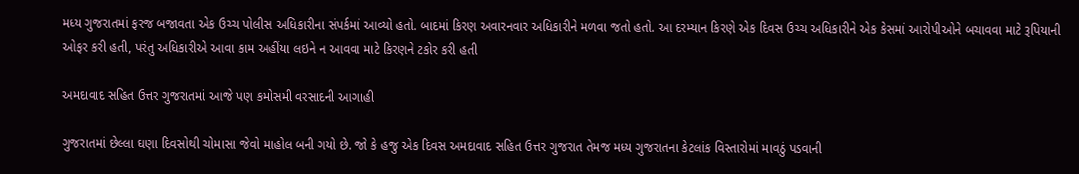મધ્ય ગુજરાતમાં ફરજ બજાવતા એક ઉચ્ચ પોલીસ અધિકારીના સંપર્કમાં આવ્યો હતો. બાદમાં કિરણ અવારનવાર અધિકારીને મળવા જતો હતો. આ દરમ્યાન કિરણે એક દિવસ ઉચ્ચ અધિકારીને એક કેસમાં આરોપીઓને બચાવવા માટે રૂપિયાની ઓફર કરી હતી, પરંતુ અધિકારીએ આવા કામ અહીંયા લઇને ન આવવા માટે કિરણને ટકોર કરી હતી

અમદાવાદ સહિત ઉત્તર ગુજરાતમાં આજે પણ કમોસમી વરસાદની આગાહી

ગુજરાતમાં છેલ્લા ઘણા દિવસોથી ચોમાસા જેવો માહોલ બની ગયો છે. જો કે હજુ એક દિવસ અમદાવાદ સહિત ઉત્તર ગુજરાત તેમજ મધ્ય ગુજરાતના કેટલાંક વિસ્તારોમાં માવઠું પડવાની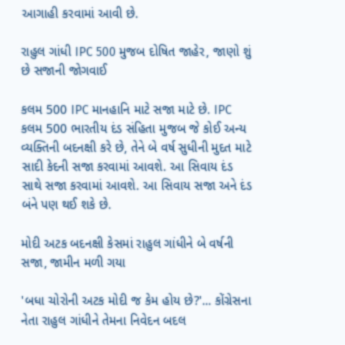આગાહી કરવામાં આવી છે.

રાહુલ ગાંધી IPC 500 મુજબ દોષિત જાહેર, જાણો શું છે સજાની જોગવાઈ

કલમ 500 IPC માનહાનિ માટે સજા માટે છે. IPC કલમ 500 ભારતીય દંડ સંહિતા મુજબ જે કોઈ અન્ય વ્યક્તિની બદનક્ષી કરે છે, તેને બે વર્ષ સુધીની મુદત માટે સાદી કેદની સજા કરવામાં આવશે. આ સિવાય દંડ સાથે સજા કરવામાં આવશે. આ સિવાય સજા અને દંડ બંને પણ થઈ શકે છે.

મોદી અટક બદનક્ષી કેસમાં રાહુલ ગાંધીને બે વર્ષની સજા, જામીન મળી ગયા

'બધા ચોરોની અટક મોદી જ કેમ હોય છે?'... કોંગ્રેસના નેતા રાહુલ ગાંધીને તેમના નિવેદન બદલ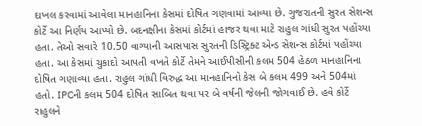દાખલ કરવામાં આવેલા માનહાનિના કેસમાં દોષિત ગણવામાં આવ્યા છે. ગુજરાતની સુરત સેશન્સ કોર્ટે આ નિર્ણય આપ્યો છે. બદનક્ષીના કેસમાં કોર્ટમાં હાજર થવા માટે રાહુલ ગાંધી સુરત પહોંચ્યા હતા. તેઓ સવારે 10.50 વાગ્યાની આસપાસ સુરતની ડિસ્ટ્રિક્ટ એન્ડ સેશન્સ કોર્ટમાં પહોંચ્યા હતા. આ કેસમાં ચુકાદો આપતી વખતે કોર્ટે તેમને આઈપીસીની કલમ 504 હેઠળ માનહાનિના દોષિત ગણાવ્યા હતા. રાહુલ ગાંધી વિરુદ્ધ આ માનહાનિનો કેસ બે કલમ 499 અને 504માં હતો. IPCની કલમ 504 દોષિત સાબિત થવા પર બે વર્ષની જેલની જોગવાઈ છે. હવે કોર્ટે રાહુલને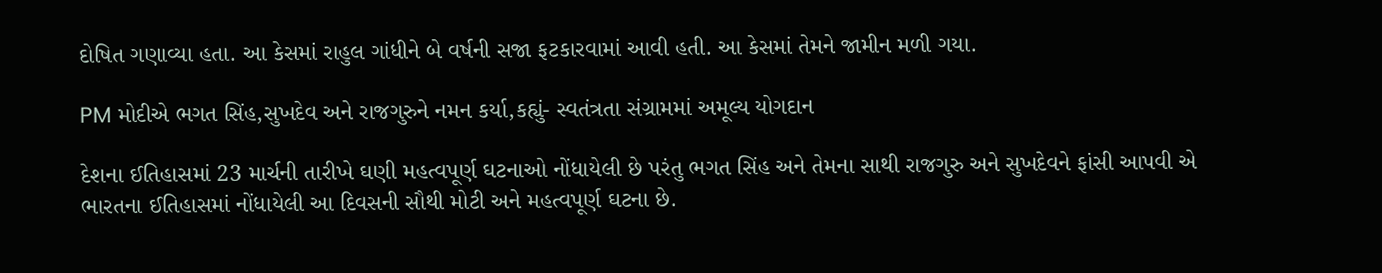દોષિત ગણાવ્યા હતા. આ કેસમાં રાહુલ ગાંધીને બે વર્ષની સજા ફટકારવામાં આવી હતી. આ કેસમાં તેમને જામીન મળી ગયા.

PM મોદીએ ભગત સિંહ,સુખદેવ અને રાજગુરુને નમન કર્યા,કહ્યું- સ્વતંત્રતા સંગ્રામમાં અમૂલ્ય યોગદાન

દેશના ઈતિહાસમાં 23 માર્ચની તારીખે ઘણી મહત્વપૂર્ણ ઘટનાઓ નોંધાયેલી છે પરંતુ ભગત સિંહ અને તેમના સાથી રાજગુરુ અને સુખદેવને ફાંસી આપવી એ ભારતના ઈતિહાસમાં નોંધાયેલી આ દિવસની સૌથી મોટી અને મહત્વપૂર્ણ ઘટના છે.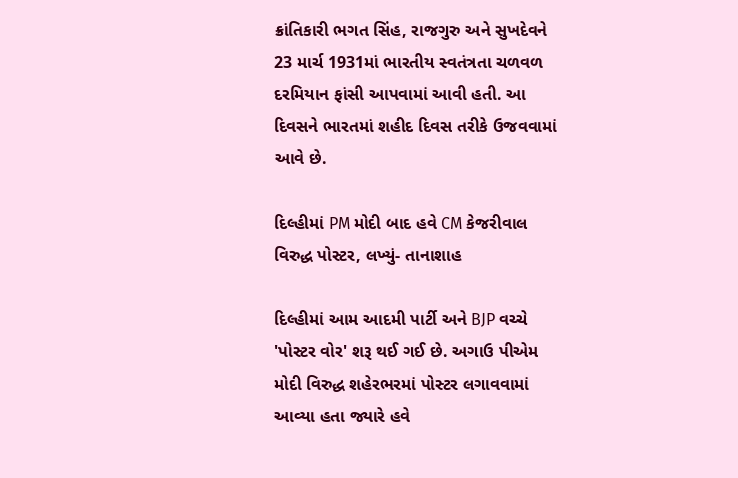ક્રાંતિકારી ભગત સિંહ, રાજગુરુ અને સુખદેવને 23 માર્ચ 1931માં ભારતીય સ્વતંત્રતા ચળવળ દરમિયાન ફાંસી આપવામાં આવી હતી. આ દિવસને ભારતમાં શહીદ દિવસ તરીકે ઉજવવામાં આવે છે.

દિલ્હીમાં PM મોદી બાદ હવે CM કેજરીવાલ વિરુદ્ધ પોસ્ટર, લખ્યું- તાનાશાહ

દિલ્હીમાં આમ આદમી પાર્ટી અને BJP વચ્ચે 'પોસ્ટર વોર' શરૂ થઈ ગઈ છે. અગાઉ પીએમ મોદી વિરુદ્ધ શહેરભરમાં પોસ્ટર લગાવવામાં આવ્યા હતા જ્યારે હવે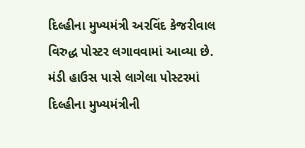દિલ્હીના મુખ્યમંત્રી અરવિંદ કેજરીવાલ વિરુદ્ધ પોસ્ટર લગાવવામાં આવ્યા છે. મંડી હાઉસ પાસે લાગેલા પોસ્ટરમાં દિલ્હીના મુખ્યમંત્રીની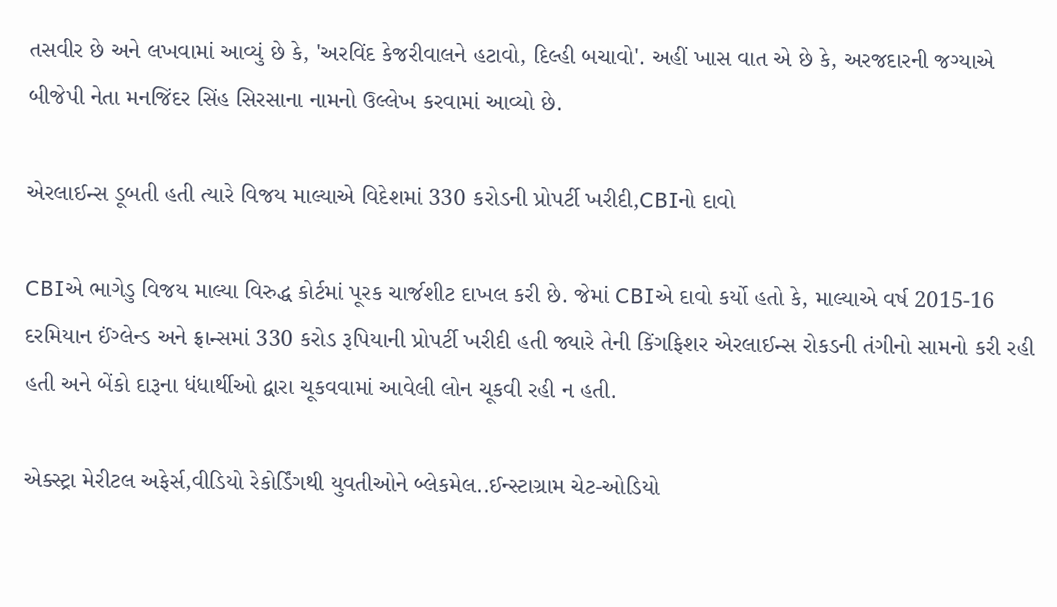તસવીર છે અને લખવામાં આવ્યું છે કે, 'અરવિંદ કેજરીવાલને હટાવો, દિલ્હી બચાવો'. અહીં ખાસ વાત એ છે કે, અરજદારની જગ્યાએ બીજેપી નેતા મનજિંદર સિંહ સિરસાના નામનો ઉલ્લેખ કરવામાં આવ્યો છે.

એરલાઈન્સ ડૂબતી હતી ત્યારે વિજય માલ્યાએ વિદેશમાં 330 કરોડની પ્રોપર્ટી ખરીદી,CBIનો દાવો

CBIએ ભાગેડુ વિજય માલ્યા વિરુદ્ધ કોર્ટમાં પૂરક ચાર્જશીટ દાખલ કરી છે. જેમાં CBIએ દાવો કર્યો હતો કે, માલ્યાએ વર્ષ 2015-16 દરમિયાન ઈંગ્લેન્ડ અને ફ્રાન્સમાં 330 કરોડ રૂપિયાની પ્રોપર્ટી ખરીદી હતી જ્યારે તેની કિંગફિશર એરલાઈન્સ રોકડની તંગીનો સામનો કરી રહી હતી અને બેંકો દારૂના ધંધાર્થીઓ દ્વારા ચૂકવવામાં આવેલી લોન ચૂકવી રહી ન હતી.

એક્સ્ટ્રા મેરીટલ અફેર્સ,વીડિયો રેકોર્ડિંગથી યુવતીઓને બ્લેકમેલ..ઈન્સ્ટાગ્રામ ચેટ-ઓડિયો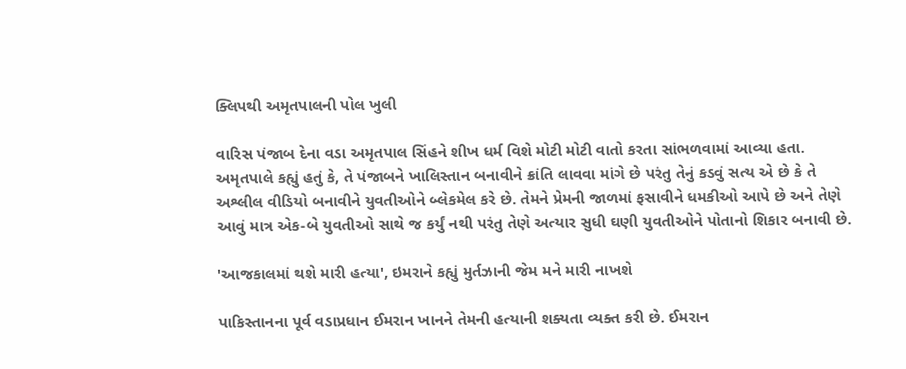ક્લિપથી અમૃતપાલની પોલ ખુલી

વારિસ પંજાબ દેના વડા અમૃતપાલ સિંહને શીખ ધર્મ વિશે મોટી મોટી વાતો કરતા સાંભળવામાં આવ્યા હતા. અમૃતપાલે કહ્યું હતું કે, તે પંજાબને ખાલિસ્તાન બનાવીને ક્રાંતિ લાવવા માંગે છે પરંતુ તેનું કડવું સત્ય એ છે કે તે અશ્લીલ વીડિયો બનાવીને યુવતીઓને બ્લેકમેલ કરે છે. તેમને પ્રેમની જાળમાં ફસાવીને ધમકીઓ આપે છે અને તેણે આવું માત્ર એક-બે યુવતીઓ સાથે જ કર્યું નથી પરંતુ તેણે અત્યાર સુધી ઘણી યુવતીઓને પોતાનો શિકાર બનાવી છે.

'આજકાલમાં થશે મારી હત્યા', ઇમરાને કહ્યું મુર્તઝાની જેમ મને મારી નાખશે

પાકિસ્તાનના પૂર્વ વડાપ્રધાન ઈમરાન ખાનને તેમની હત્યાની શક્યતા વ્યક્ત કરી છે. ઈમરાન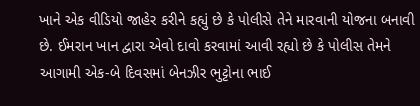ખાને એક વીડિયો જાહેર કરીને કહ્યું છે કે પોલીસે તેને મારવાની યોજના બનાવી છે. ઈમરાન ખાન દ્વારા એવો દાવો કરવામાં આવી રહ્યો છે કે પોલીસ તેમને આગામી એક-બે દિવસમાં બેનઝીર ભુટ્ટોના ભાઈ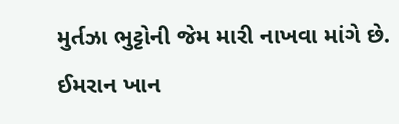મુર્તઝા ભુટ્ટોની જેમ મારી નાખવા માંગે છે. ઈમરાન ખાન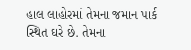હાલ લાહોરમાં તેમના જમાન પાર્ક સ્થિત ઘરે છે. તેમના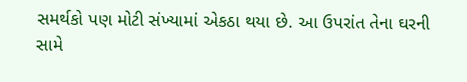સમર્થકો પણ મોટી સંખ્યામાં એકઠા થયા છે. આ ઉપરાંત તેના ઘરની સામે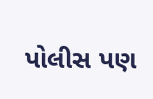પોલીસ પણ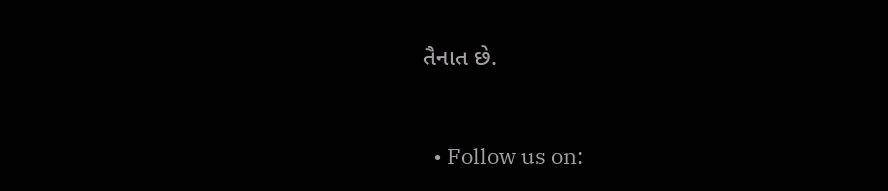તૈનાત છે.


  • Follow us on: